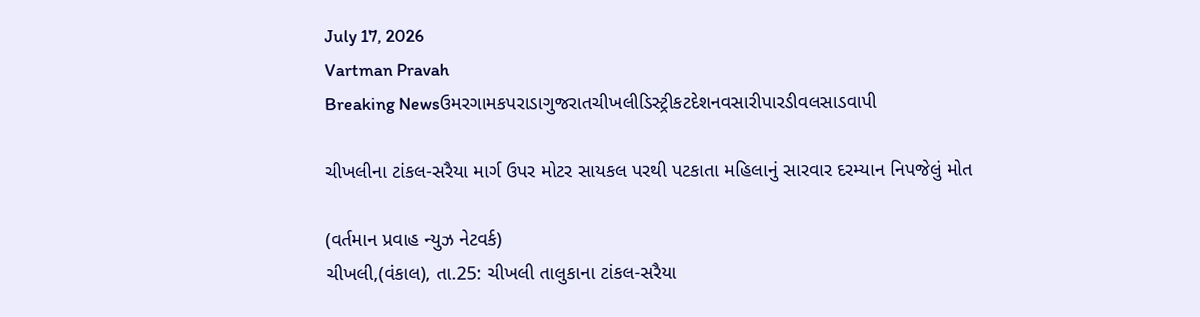July 17, 2026
Vartman Pravah
Breaking Newsઉમરગામકપરાડાગુજરાતચીખલીડિસ્ટ્રીકટદેશનવસારીપારડીવલસાડવાપી

ચીખલીના ટાંકલ-સરૈયા માર્ગ ઉપર મોટર સાયકલ પરથી પટકાતા મહિલાનું સારવાર દરમ્‍યાન નિપજેલું મોત

(વર્તમાન પ્રવાહ ન્‍યુઝ નેટવર્ક)
ચીખલી,(વંકાલ), તા.25: ચીખલી તાલુકાના ટાંકલ-સરૈયા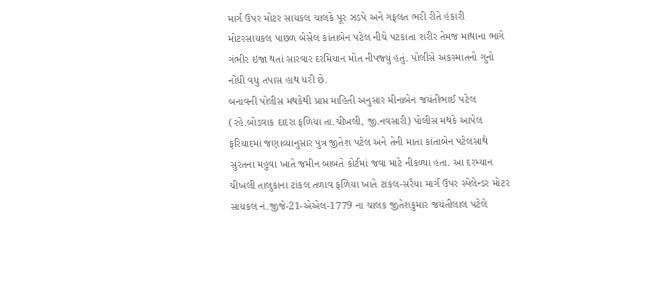માર્ગ ઉપર મોટર સાયકલ ચાલકે પૂર ઝડપે અને ગફલત ભરી રીતે હંકારી મોટરસાયકલ પાછળ બેસેલ કાંતાબેન પટેલ નીચે પટકાતા શરીર તેમજ માથાના ભાગે ગંભીર ઇજા થતાં સારવાર દરમિયાન મોત નીપજ્‍યું હતું. પોલીસે અકસ્‍માતનો ગુનો નોંધી વધુ તપાસ હાથ ધરી છે.
બનાવની પોલીસ મથકેથી પ્રાપ્ત માહિતી અનુસાર મીનાબેન જયંતીભાઈ પટેલ (રહે.બોડવાક દાદરા ફળિયા તા.ચીખલી, જી.નવસારી) પોલીસ મથકે આપેલ ફરિયાદમાં જણાવ્‍યાનુસાર પુત્ર જીતેશ પટેલ અને તેની માતા કાંતાબેન પટેલસાથે સુરતના મહુવા ખાતે જમીન બાબતે કોર્ટમાં જવા માટે નીકળ્‍યા હતા. આ દરમ્‍યાન ચીખલી તાલુકાના ટાંકલ તળાવ ફળિયા ખાતે ટાંકલ-સરૈયા માર્ગ ઉપર સ્‍પેલેન્‍ડર મોટર સાયકલ નં.જીજે-21-એએલ-1779 ના ચાલક જીતેશકુમાર જયંતીલાલ પટેલે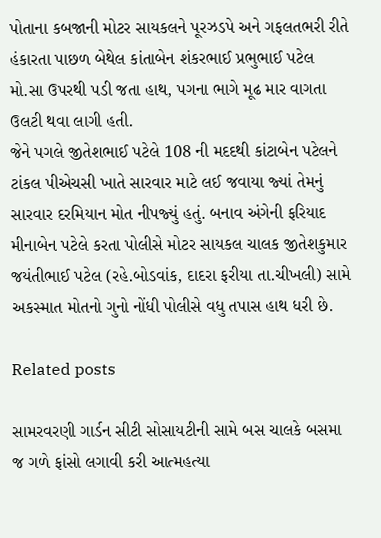પોતાના કબજાની મોટર સાયકલને પૂરઝડપે અને ગફલતભરી રીતે હંકારતા પાછળ બેથેલ કાંતાબેન શંકરભાઈ પ્રભુભાઈ પટેલ મો.સા ઉપરથી પડી જતા હાથ, પગના ભાગે મૂઢ માર વાગતા ઉલટી થવા લાગી હતી.
જેને પગલે જીતેશભાઈ પટેલે 108 ની મદદથી કાંટાબેન પટેલને ટાંકલ પીએચસી ખાતે સારવાર માટે લઈ જવાયા જ્‍યાં તેમનું સારવાર દરમિયાન મોત નીપજ્‍યું હતું. બનાવ અંગેની ફરિયાદ મીનાબેન પટેલે કરતા પોલીસે મોટર સાયકલ ચાલક જીતેશકુમાર જયંતીભાઈ પટેલ (રહે.બોડવાંક, દાદરા ફરીયા તા.ચીખલી) સામે અકસ્‍માત મોતનો ગુનો નોંધી પોલીસે વધુ તપાસ હાથ ધરી છે.

Related posts

સામરવરણી ગાર્ડન સીટી સોસાયટીની સામે બસ ચાલકે બસમા જ ગળે ફાંસો લગાવી કરી આત્‍મહત્‍યા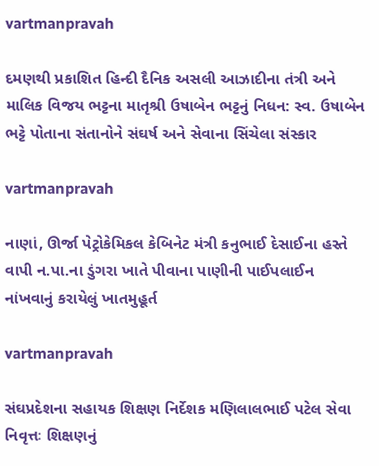vartmanpravah

દમણથી પ્રકાશિત હિન્‍દી દૈનિક અસલી આઝાદીના તંત્રી અને માલિક વિજય ભટ્ટના માતૃશ્રી ઉષાબેન ભટ્ટનું નિધન: સ્‍વ. ઉષાબેન ભટ્ટે પોતાના સંતાનોને સંઘર્ષ અને સેવાના સિંચેલા સંસ્‍કાર

vartmanpravah

નાણાં, ઊર્જા પેટ્રોકેમિકલ કેબિનેટ મંત્રી કનુભાઈ દેસાઈના હસ્‍તે વાપી ન.પા.ના ડુંગરા ખાતે પીવાના પાણીની પાઈપલાઈન નાંખવાનું કરાયેલું ખાતમુહૂર્ત

vartmanpravah

સંઘપ્રદેશના સહાયક શિક્ષણ નિર્દેશક મણિલાલભાઈ પટેલ સેવા નિવૃત્તઃ શિક્ષણનું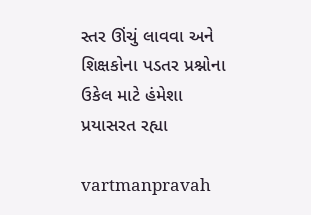સ્‍તર ઊંચું લાવવા અને શિક્ષકોના પડતર પ્રશ્નોના ઉકેલ માટે હંમેશા પ્રયાસરત રહ્યા

vartmanpravah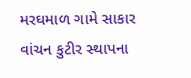મરઘમાળ ગામે સાકાર વાંચન કુટીર સ્‍થાપના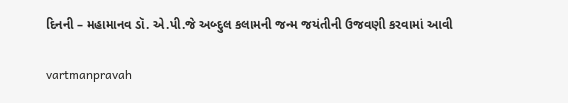દિનની – મહામાનવ ડૉ. એ.પી.જે અબ્‍દુલ કલામની જન્‍મ જયંતીની ઉજવણી કરવામાં આવી

vartmanpravah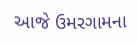આજે ઉમરગામના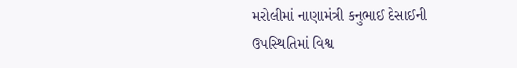મરોલીમાં નાણામંત્રી કનુભાઈ દેસાઈની ઉપસ્‍થિતિમાં વિશ્વ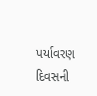પર્યાવરણ દિવસની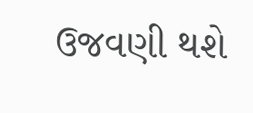ઉજવણી થશે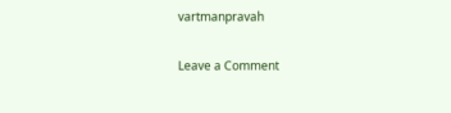vartmanpravah

Leave a Comment